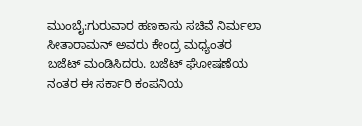ಮುಂಬೈ:ಗುರುವಾರ ಹಣಕಾಸು ಸಚಿವೆ ನಿರ್ಮಲಾ ಸೀತಾರಾಮನ್ ಅವರು ಕೇಂದ್ರ ಮಧ್ಯಂತರ ಬಜೆಟ್ ಮಂಡಿಸಿದರು. ಬಜೆಟ್ ಘೋಷಣೆಯ ನಂತರ ಈ ಸರ್ಕಾರಿ ಕಂಪನಿಯ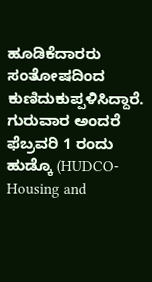ಹೂಡಿಕೆದಾರರು ಸಂತೋಷದಿಂದ ಕುಣಿದುಕುಪ್ಪಳಿಸಿದ್ದಾರೆ.
ಗುರುವಾರ ಅಂದರೆ ಫೆಬ್ರವರಿ 1 ರಂದು ಹುಡ್ಕೊ (HUDCO- Housing and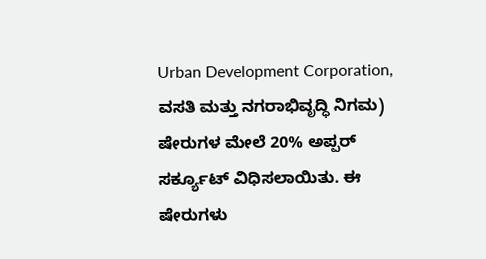Urban Development Corporation, ವಸತಿ ಮತ್ತು ನಗರಾಭಿವೃದ್ಧಿ ನಿಗಮ) ಷೇರುಗಳ ಮೇಲೆ 20% ಅಪ್ಪರ್ ಸರ್ಕ್ಯೂಟ್ ವಿಧಿಸಲಾಯಿತು. ಈ ಷೇರುಗಳು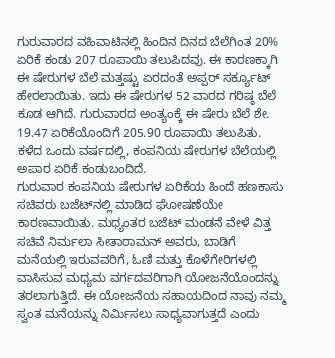ಗುರುವಾರದ ವಹಿವಾಟಿನಲ್ಲಿ ಹಿಂದಿನ ದಿನದ ಬೆಲೆಗಿಂತ 20% ಏರಿಕೆ ಕಂಡು 207 ರೂಪಾಯಿ ತಲುಪಿದವು. ಈ ಕಾರಣಕ್ಕಾಗಿ ಈ ಷೇರುಗಳ ಬೆಲೆ ಮತ್ತಷ್ಟು ಏರದಂತೆ ಅಪ್ಪರ್ ಸರ್ಕ್ಯೂಟ್ ಹೇರಲಾಯಿತು. ಇದು ಈ ಷೇರುಗಳ 52 ವಾರದ ಗರಿಷ್ಠ ಬೆಲೆ ಕೂಡ ಆಗಿದೆ. ಗುರುವಾರದ ಅಂತ್ಯಂಕ್ಕೆ ಈ ಷೇರು ಬೆಲೆ ಶೇ. 19.47 ಏರಿಕೆಯೊಂದಿಗೆ 205.90 ರೂಪಾಯಿ ತಲುಪಿತು. ಕಳೆದ ಒಂದು ವರ್ಷದಲ್ಲಿ, ಕಂಪನಿಯ ಷೇರುಗಳ ಬೆಲೆಯಲ್ಲಿ ಅಪಾರ ಏರಿಕೆ ಕಂಡುಬಂದಿದೆ.
ಗುರುವಾರ ಕಂಪನಿಯ ಷೇರುಗಳ ಏರಿಕೆಯ ಹಿಂದೆ ಹಣಕಾಸು ಸಚಿವರು ಬಜೆಟ್‌ನಲ್ಲಿ ಮಾಡಿದ ಘೋಷಣೆಯೇ ಕಾರಣವಾಯಿತು. ಮಧ್ಯಂತರ ಬಜೆಟ್ ಮಂಡನೆ ವೇಳೆ ವಿತ್ತ ಸಚಿವೆ ನಿರ್ಮಲಾ ಸೀತಾರಾಮನ್ ಅವರು, ಬಾಡಿಗೆ ಮನೆಯಲ್ಲಿ ಇರುವವರಿಗೆ, ಓಣಿ ಮತ್ತು ಕೊಳೆಗೇರಿಗಳಲ್ಲಿ ವಾಸಿಸುವ ಮಧ್ಯಮ ವರ್ಗದವರಿಗಾಗಿ ಯೋಜನೆಯೊಂದನ್ನು ತರಲಾಗುತ್ತಿದೆ. ಈ ಯೋಜನೆಯ ಸಹಾಯದಿಂದ ನಾವು ನಮ್ಮ ಸ್ವಂತ ಮನೆಯನ್ನು ನಿರ್ಮಿಸಲು ಸಾಧ್ಯವಾಗುತ್ತದೆ ಎಂದು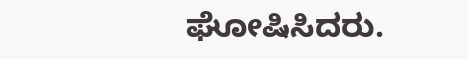ಘೋಷಿಸಿದರು.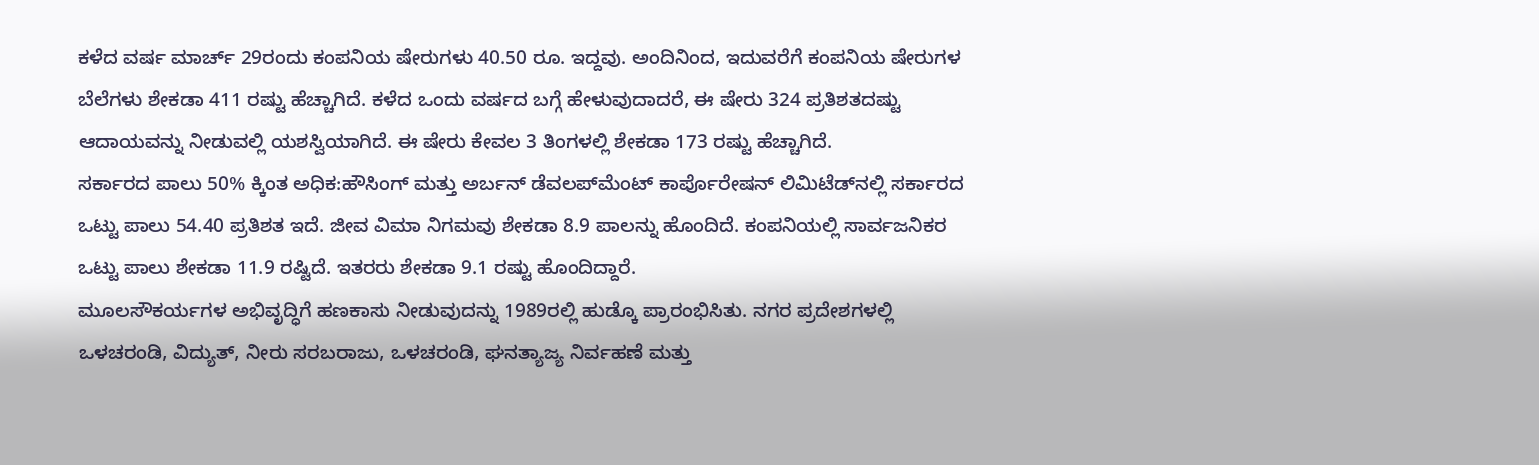ಕಳೆದ ವರ್ಷ ಮಾರ್ಚ್ 29ರಂದು ಕಂಪನಿಯ ಷೇರುಗಳು 40.50 ರೂ. ಇದ್ದವು. ಅಂದಿನಿಂದ, ಇದುವರೆಗೆ ಕಂಪನಿಯ ಷೇರುಗಳ ಬೆಲೆಗಳು ಶೇಕಡಾ 411 ರಷ್ಟು ಹೆಚ್ಚಾಗಿದೆ. ಕಳೆದ ಒಂದು ವರ್ಷದ ಬಗ್ಗೆ ಹೇಳುವುದಾದರೆ, ಈ ಷೇರು 324 ಪ್ರತಿಶತದಷ್ಟು ಆದಾಯವನ್ನು ನೀಡುವಲ್ಲಿ ಯಶಸ್ವಿಯಾಗಿದೆ. ಈ ಷೇರು ಕೇವಲ 3 ತಿಂಗಳಲ್ಲಿ ಶೇಕಡಾ 173 ರಷ್ಟು ಹೆಚ್ಚಾಗಿದೆ.
ಸರ್ಕಾರದ ಪಾಲು 50% ಕ್ಕಿಂತ ಅಧಿಕ:ಹೌಸಿಂಗ್ ಮತ್ತು ಅರ್ಬನ್ ಡೆವಲಪ್‌ಮೆಂಟ್ ಕಾರ್ಪೊರೇಷನ್ ಲಿಮಿಟೆಡ್‌ನಲ್ಲಿ ಸರ್ಕಾರದ ಒಟ್ಟು ಪಾಲು 54.40 ಪ್ರತಿಶತ ಇದೆ. ಜೀವ ವಿಮಾ ನಿಗಮವು ಶೇಕಡಾ 8.9 ಪಾಲನ್ನು ಹೊಂದಿದೆ. ಕಂಪನಿಯಲ್ಲಿ ಸಾರ್ವಜನಿಕರ ಒಟ್ಟು ಪಾಲು ಶೇಕಡಾ 11.9 ರಷ್ಟಿದೆ. ಇತರರು ಶೇಕಡಾ 9.1 ರಷ್ಟು ಹೊಂದಿದ್ದಾರೆ.
ಮೂಲಸೌಕರ್ಯಗಳ ಅಭಿವೃದ್ಧಿಗೆ ಹಣಕಾಸು ನೀಡುವುದನ್ನು 1989ರಲ್ಲಿ ಹುಡ್ಕೊ ಪ್ರಾರಂಭಿಸಿತು. ನಗರ ಪ್ರದೇಶಗಳಲ್ಲಿ ಒಳಚರಂಡಿ, ವಿದ್ಯುತ್, ನೀರು ಸರಬರಾಜು, ಒಳಚರಂಡಿ, ಘನತ್ಯಾಜ್ಯ ನಿರ್ವಹಣೆ ಮತ್ತು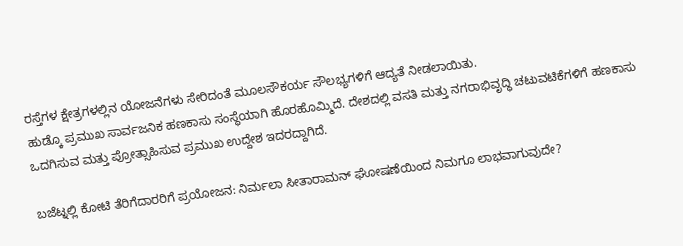ರಸ್ತೆಗಳ ಕ್ಷೇತ್ರಗಳಲ್ಲಿನ ಯೋಜನೆಗಳು ಸೇರಿದಂತೆ ಮೂಲಸೌಕರ್ಯ ಸೌಲಭ್ಯಗಳಿಗೆ ಆದ್ಯತೆ ನೀಡಲಾಯಿತು.
ಹುಡ್ಕೊ ಪ್ರಮುಖ ಸಾರ್ವಜನಿಕ ಹಣಕಾಸು ಸಂಸ್ಥೆಯಾಗಿ ಹೊರಹೊಮ್ಮಿದೆ. ದೇಶದಲ್ಲಿ ವಸತಿ ಮತ್ತು ನಗರಾಭಿವೃದ್ಧಿ ಚಟುವಟಿಕೆಗಳಿಗೆ ಹಣಕಾಸು ಒದಗಿಸುವ ಮತ್ತು ಪ್ರೋತ್ಸಾಹಿಸುವ ಪ್ರಮುಖ ಉದ್ದೇಶ ಇದರದ್ದಾಗಿದೆ.

ಬಜೆಟ್ನಲ್ಲಿ ಕೋಟಿ ತೆರಿಗೆದಾರರಿಗೆ ಪ್ರಯೋಜನ: ನಿರ್ಮಲಾ ಸೀತಾರಾಮನ್ ಘೋಷಣೆಯಿಂದ ನಿಮಗೂ ಲಾಭವಾಗುವುದೇ?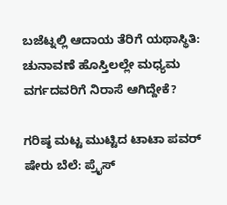ಬಜೆಟ್ನಲ್ಲಿ ಆದಾಯ ತೆರಿಗೆ ಯಥಾಸ್ಥಿತಿ: ಚುನಾವಣೆ ಹೊಸ್ತಿಲಲ್ಲೇ ಮಧ್ಯಮ ವರ್ಗದವರಿಗೆ ನಿರಾಸೆ ಆಗಿದ್ದೇಕೆ?

ಗರಿಷ್ಠ ಮಟ್ಟ ಮುಟ್ಟಿದ ಟಾಟಾ ಪವರ್ ಷೇರು ಬೆಲೆ: ಪ್ರೈಸ್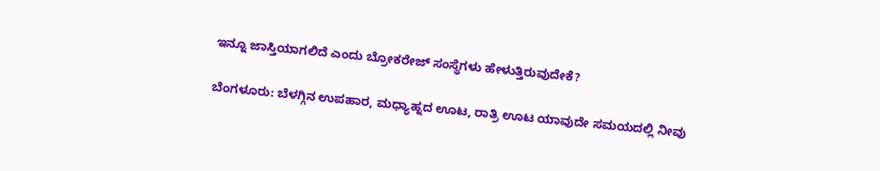ಇನ್ನೂ ಜಾಸ್ತಿಯಾಗಲಿದೆ ಎಂದು ಬ್ರೋಕರೇಜ್ ಸಂಸ್ಥೆಗಳು ಹೇಳುತ್ತಿರುವುದೇಕೆ?

ಬೆಂಗಳೂರು: ಬೆಳಗ್ಗಿನ ಉಪಹಾರ, ಮಧ್ಯಾಹ್ನದ ಊಟ, ರಾತ್ರಿ ಊಟ ಯಾವುದೇ ಸಮಯದಲ್ಲಿ ನೀವು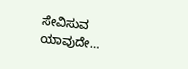ಸೇವಿಸುವ ಯಾವುದೇ…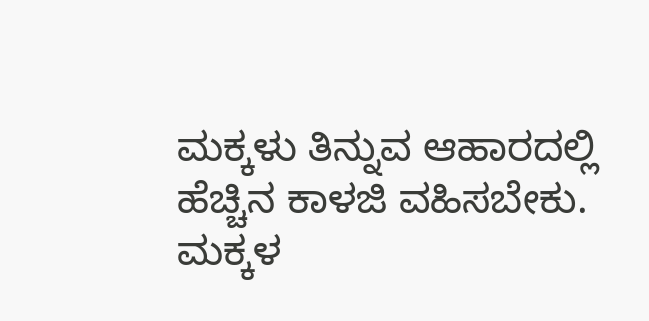ಮಕ್ಕಳು ತಿನ್ನುವ ಆಹಾರದಲ್ಲಿ ಹೆಚ್ಚಿನ ಕಾಳಜಿ ವಹಿಸಬೇಕು. ಮಕ್ಕಳ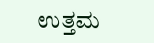ಉತ್ತಮ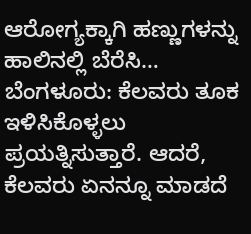ಆರೋಗ್ಯಕ್ಕಾಗಿ ಹಣ್ಣುಗಳನ್ನು ಹಾಲಿನಲ್ಲಿ ಬೆರೆಸಿ…
ಬೆಂಗಳೂರು: ಕೆಲವರು ತೂಕ ಇಳಿಸಿಕೊಳ್ಳಲು ಪ್ರಯತ್ನಿಸುತ್ತಾರೆ. ಆದರೆ, ಕೆಲವರು ಏನನ್ನೂ ಮಾಡದೆ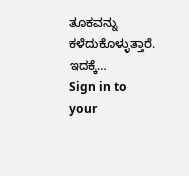ತೂಕವನ್ನು ಕಳೆದುಕೊಳ್ಳುತ್ತಾರೆ. ಇದಕ್ಕೆ…
Sign in to your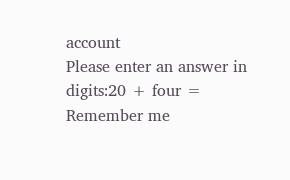account
Please enter an answer in digits:20 + four =
Remember me